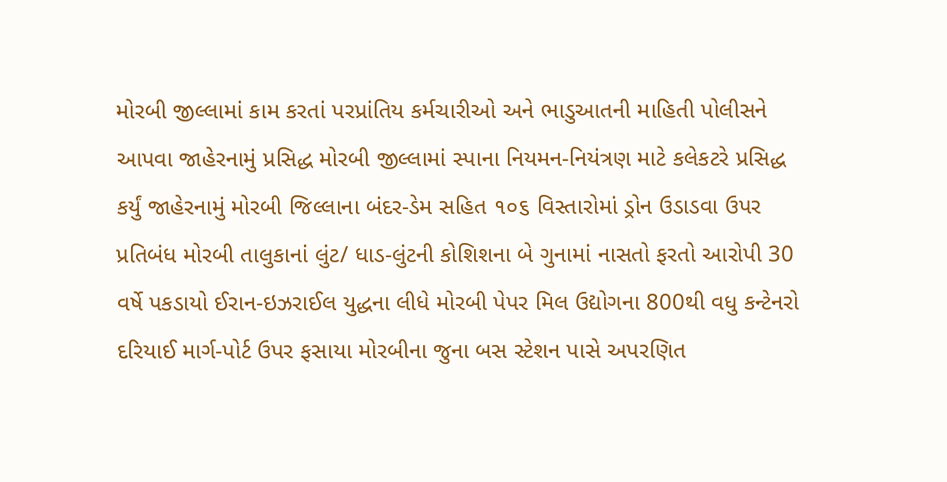મોરબી જીલ્લામાં કામ કરતાં પરપ્રાંતિય કર્મચારીઓ અને ભાડુઆતની માહિતી પોલીસને આપવા જાહેરનામું પ્રસિદ્ધ મોરબી જીલ્લામાં સ્પાના નિયમન-નિયંત્રણ માટે કલેકટરે પ્રસિદ્ધ કર્યું જાહેરનામું મોરબી જિલ્લાના બંદર-ડેમ સહિત ૧૦૬ વિસ્તારોમાં ડ્રોન ઉડાડવા ઉપર પ્રતિબંધ મોરબી તાલુકાનાં લુંટ/ ધાડ-લુંટની કોશિશના બે ગુનામાં નાસતો ફરતો આરોપી 30 વર્ષે પકડાયો ઈરાન-ઇઝરાઈલ યુદ્ધના લીધે મોરબી પેપર મિલ ઉદ્યોગના 800થી વધુ કન્ટેનરો દરિયાઈ માર્ગ-પોર્ટ ઉપર ફસાયા મોરબીના જુના બસ સ્ટેશન પાસે અપરણિત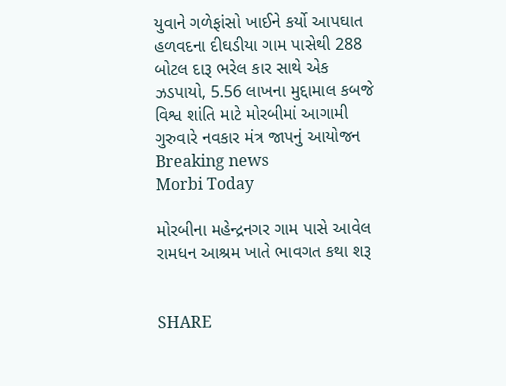યુવાને ગળેફાંસો ખાઈને કર્યો આપઘાત હળવદના દીઘડીયા ગામ પાસેથી 288 બોટલ દારૂ ભરેલ કાર સાથે એક ઝડપાયો, 5.56 લાખના મુદ્દામાલ કબજે વિશ્વ શાંતિ માટે મોરબીમાં આગામી ગુરુવારે નવકાર મંત્ર જાપનું આયોજન
Breaking news
Morbi Today

મોરબીના મહેન્દ્રનગર ગામ પાસે આવેલ રામધન આશ્રમ ખાતે ભાવગત કથા શરૂ


SHARE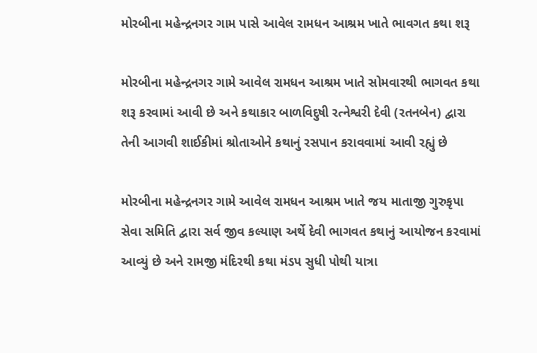મોરબીના મહેન્દ્રનગર ગામ પાસે આવેલ રામધન આશ્રમ ખાતે ભાવગત કથા શરૂ

મોરબીના મહેન્દ્રનગર ગામે આવેલ રામધન આશ્રમ ખાતે સોમવારથી ભાગવત કથા શરૂ કરવામાં આવી છે અને કથાકાર બાળવિદુષી રત્નેશ્વરી દેવી (રતનબેન) દ્વારા તેની આગવી શાઈકીમાં શ્રોતાઓને કથાનું રસપાન કરાવવામાં આવી રહ્યું છે

મોરબીના મહેન્દ્રનગર ગામે આવેલ રામધન આશ્રમ ખાતે જય માતાજી ગુરુકૃપા સેવા સમિતિ દ્વારા સર્વ જીવ કલ્યાણ અર્થે દેવી ભાગવત કથાનું આયોજન કરવામાં આવ્યું છે અને રામજી મંદિરથી કથા મંડપ સુધી પોથી યાત્રા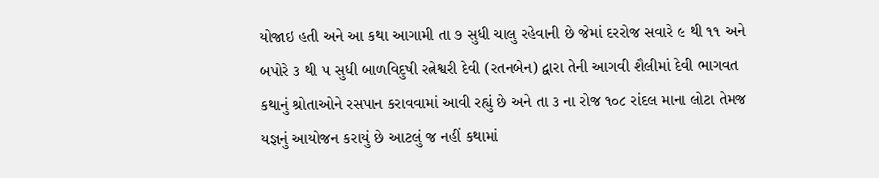યોજાઇ હતી અને આ કથા આગામી તા ૭ સુધી ચાલુ રહેવાની છે જેમાં દરરોજ સવારે ૯ થી ૧૧ અને બપોરે ૩ થી ૫ સુધી બાળવિદુષી રત્નેશ્વરી દેવી (રતનબેન) દ્વારા તેની આગવી શૈલીમાં દેવી ભાગવત કથાનું શ્રોતાઓને રસપાન કરાવવામાં આવી રહ્યું છે અને તા ૩ ના રોજ ૧૦૮ રાંદલ માના લોટા તેમજ યજ્ઞનું આયોજન કરાયું છે આટલું જ નહીં કથામાં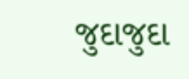જુદાજુદા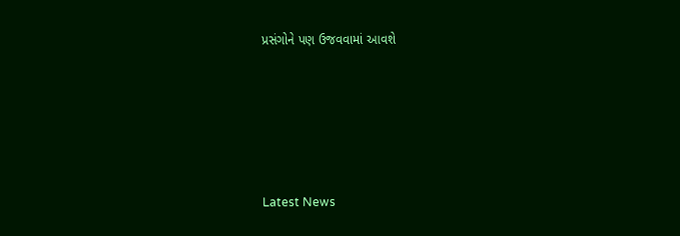પ્રસંગોને પણ ઉજવવામાં આવશે






Latest News